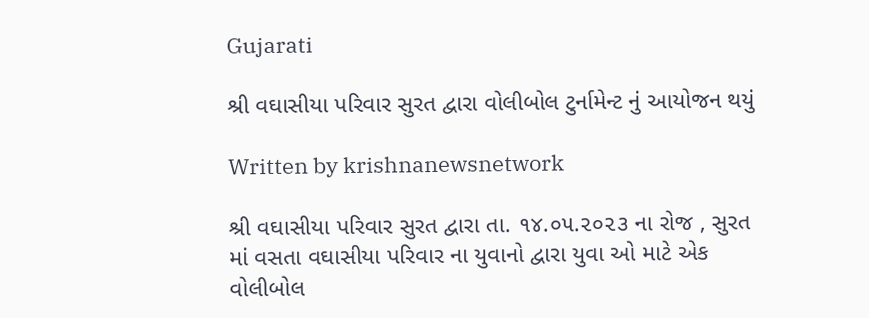Gujarati

શ્રી વઘાસીયા પરિવાર સુરત દ્વારા વોલીબોલ ટુર્નામેન્ટ નું આયોજન થયું

Written by krishnanewsnetwork

શ્રી વઘાસીયા પરિવાર સુરત દ્વારા તા. ૧૪.૦૫.૨૦૨૩ ના રોજ , સુરત માં વસતા વઘાસીયા પરિવાર ના યુવાનો દ્વારા યુવા ઓ માટે એક વોલીબોલ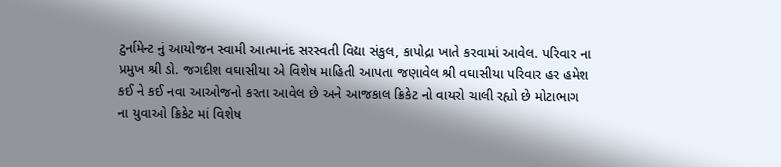ટુર્નામેન્ટ નું આયોજન સ્વામી આત્માનંદ સરસ્વતી વિદ્યા સંકુલ, કાપોદ્રા ખાતે કરવામાં આવેલ. પરિવાર ના પ્રમુખ શ્રી ડો. જગદીશ વઘાસીયા એ વિશેષ માહિતી આપતા જણાવેલ શ્રી વઘાસીયા પરિવાર હર હમેશ કઈ ને કઈ નવા આઓજનો કરતા આવેલ છે અને આજકાલ ક્રિકેટ નો વાયરો ચાલી રહ્યો છે મોટાભાગ ના યુવાઓ ક્રિકેટ માં વિશેષ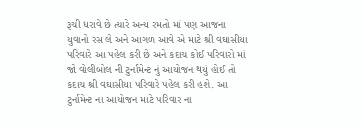રૂચી ધરાવે છે ત્યારે અન્ય રમતો માં પણ આજના યુવાનો રસ લે અને આગળ આવે એ માટે શ્રી વઘાસીયા પરિવારે આ પહેલ કરી છે અને કદાચ કોઈ પરિવારો માં જો વોલીબોલ ની ટુર્નામેન્ટ નું આયોજન થયું હોઈ તો કદાચ શ્રી વઘાસીયા પરિવારે પહેલ કરી હશે. આ ટુર્નામેન્ટ ના આયોજન માટે પરિવાર ના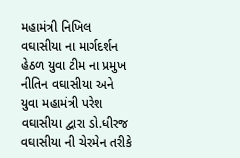મહામંત્રી નિખિલ વઘાસીયા ના માર્ગદર્શન હેઠળ યુવા ટીમ ના પ્રમુખ નીતિન વઘાસીયા અને યુવા મહામંત્રી પરેશ વઘાસીયા દ્વારા ડો.ધીરજ વઘાસીયા ની ચેરમેન તરીકે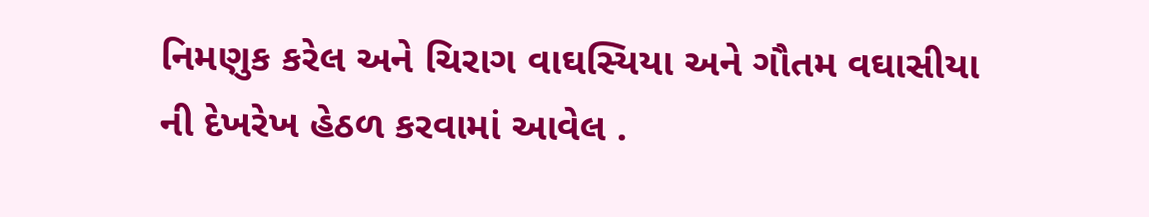નિમણુક કરેલ અને ચિરાગ વાઘસ્યિયા અને ગૌતમ વઘાસીયા ની દેખરેખ હેઠળ કરવામાં આવેલ .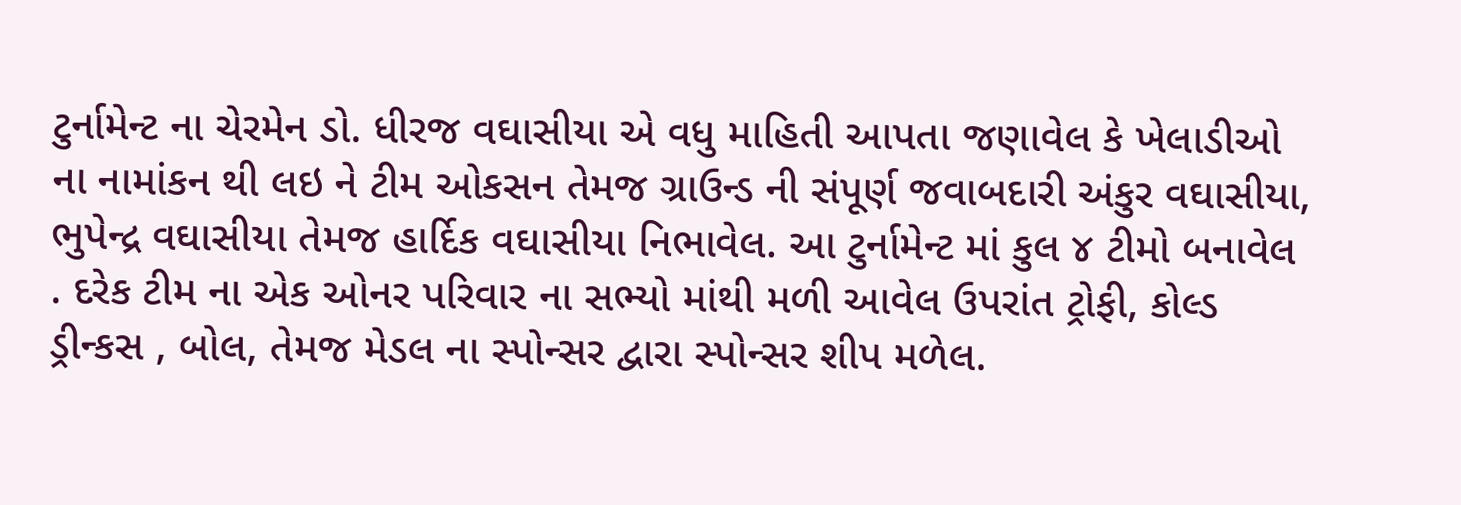ટુર્નામેન્ટ ના ચેરમેન ડો. ધીરજ વઘાસીયા એ વધુ માહિતી આપતા જણાવેલ કે ખેલાડીઓ ના નામાંકન થી લઇ ને ટીમ ઓકસન તેમજ ગ્રાઉન્ડ ની સંપૂર્ણ જવાબદારી અંકુર વઘાસીયા, ભુપેન્દ્ર વઘાસીયા તેમજ હાર્દિક વઘાસીયા નિભાવેલ. આ ટુર્નામેન્ટ માં કુલ ૪ ટીમો બનાવેલ . દરેક ટીમ ના એક ઓનર પરિવાર ના સભ્યો માંથી મળી આવેલ ઉપરાંત ટ્રોફી, કોલ્ડ ડ્રીન્કસ , બોલ, તેમજ મેડલ ના સ્પોન્સર દ્વારા સ્પોન્સર શીપ મળેલ.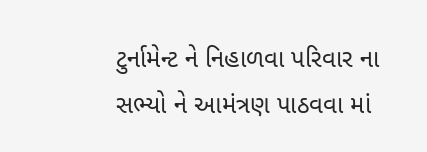ટુર્નામેન્ટ ને નિહાળવા પરિવાર ના સભ્યો ને આમંત્રણ પાઠવવા માં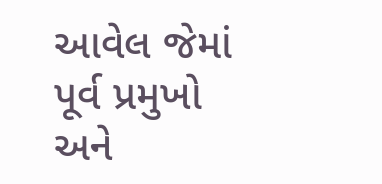આવેલ જેમાં પૂર્વ પ્રમુખો અને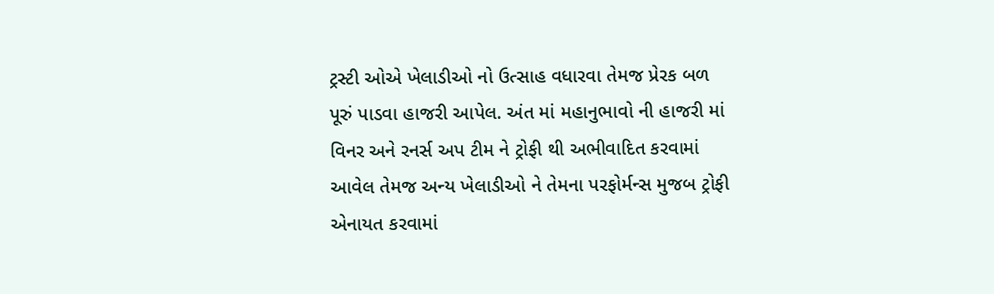ટ્રસ્ટી ઓએ ખેલાડીઓ નો ઉત્સાહ વધારવા તેમજ પ્રેરક બળ પૂરું પાડવા હાજરી આપેલ. અંત માં મહાનુભાવો ની હાજરી માં વિનર અને રનર્સ અપ ટીમ ને ટ્રોફી થી અભીવાદિત કરવામાં આવેલ તેમજ અન્ય ખેલાડીઓ ને તેમના પરફોર્મન્સ મુજબ ટ્રોફી એનાયત કરવામાં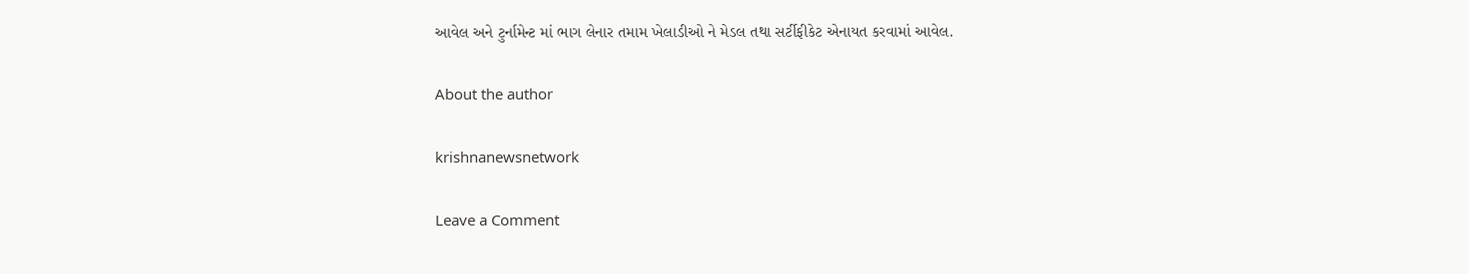આવેલ અને ટુર્નામેન્ટ માં ભાગ લેનાર તમામ ખેલાડીઓ ને મેડલ તથા સર્ટીફીકેટ એનાયત કરવામાં આવેલ.

About the author

krishnanewsnetwork

Leave a Comment